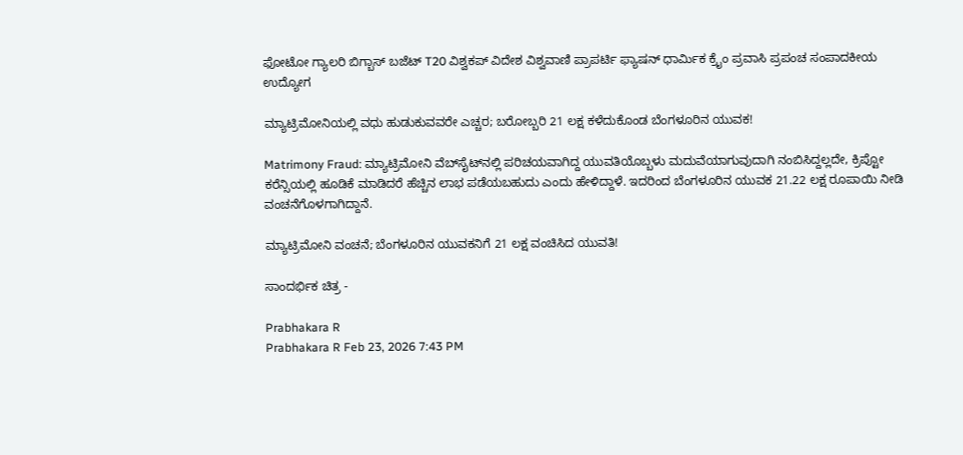ಫೋಟೋ ಗ್ಯಾಲರಿ ಬಿಗ್ಬಾಸ್ ಬಜೆಟ್ T20 ವಿಶ್ವಕಪ್ ವಿದೇಶ ವಿಶ್ವವಾಣಿ ಪ್ರಾಪರ್ಟಿ ಫ್ಯಾಷನ್ ಧಾರ್ಮಿಕ ಕ್ರೈಂ ಪ್ರವಾಸಿ ಪ್ರಪಂಚ ಸಂಪಾದಕೀಯ ಉದ್ಯೋಗ

ಮ್ಯಾಟ್ರಿಮೋನಿಯಲ್ಲಿ ವಧು ಹುಡುಕುವವರೇ ಎಚ್ಚರ; ಬರೋಬ್ಬರಿ 21 ಲಕ್ಷ ಕಳೆದುಕೊಂಡ ಬೆಂಗಳೂರಿನ ಯುವಕ!

Matrimony Fraud: ಮ್ಯಾಟ್ರಿಮೋನಿ ವೆಬ್‌ಸೈಟ್‌ನಲ್ಲಿ ಪರಿಚಯವಾಗಿದ್ದ ಯುವತಿಯೊಬ್ಬಳು ಮದುವೆಯಾಗುವುದಾಗಿ ನಂಬಿಸಿದ್ದಲ್ಲದೇ, ಕ್ರಿಪ್ಟೋ ಕರೆನ್ಸಿಯಲ್ಲಿ ಹೂಡಿಕೆ ಮಾಡಿದರೆ ಹೆಚ್ಚಿನ ಲಾಭ ಪಡೆಯಬಹುದು ಎಂದು ಹೇಳಿದ್ದಾಳೆ. ಇದರಿಂದ ಬೆಂಗಳೂರಿನ ಯುವಕ 21.22 ಲಕ್ಷ ರೂಪಾಯಿ ನೀಡಿ ವಂಚನೆಗೊಳಗಾಗಿದ್ದಾನೆ.

ಮ್ಯಾಟ್ರಿಮೋನಿ ವಂಚನೆ; ಬೆಂಗಳೂರಿನ ಯುವಕನಿಗೆ 21 ಲಕ್ಷ ವಂಚಿಸಿದ ಯುವತಿ!

ಸಾಂದರ್ಭಿಕ ಚಿತ್ರ -

Prabhakara R
Prabhakara R Feb 23, 2026 7:43 PM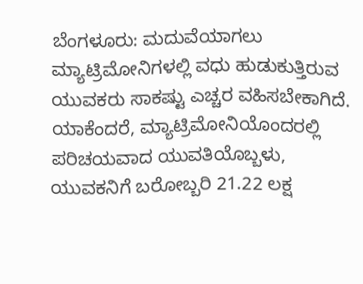ಬೆಂಗಳೂರು: ಮದುವೆಯಾಗಲು ಮ್ಯಾಟ್ರಿಮೋನಿಗಳಲ್ಲಿ ವಧು ಹುಡುಕುತ್ತಿರುವ ಯುವಕರು ಸಾಕಷ್ಟು ಎಚ್ಚರ ವಹಿಸಬೇಕಾಗಿದೆ. ಯಾಕೆಂದರೆ, ಮ್ಯಾಟ್ರಿಮೋನಿಯೊಂದರಲ್ಲಿ ಪರಿಚಯವಾದ ಯುವತಿಯೊಬ್ಬಳು, ಯುವಕನಿಗೆ ಬರೋಬ್ಬರಿ 21.22 ಲಕ್ಷ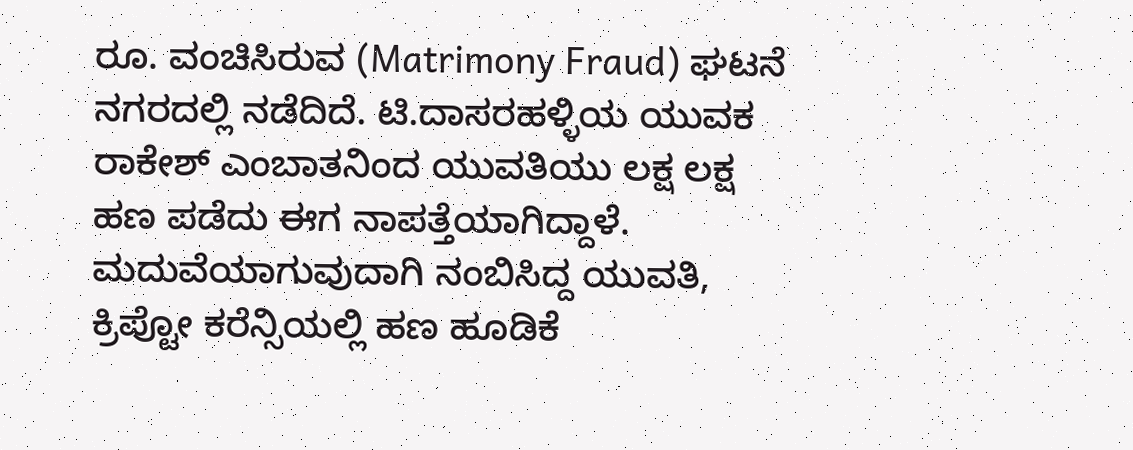ರೂ. ವಂಚಿಸಿರುವ (Matrimony Fraud) ಘಟನೆ ನಗರದಲ್ಲಿ ನಡೆದಿದೆ. ಟಿ.ದಾಸರಹಳ್ಳಿಯ ಯುವಕ ರಾಕೇಶ್‌ ಎಂಬಾತನಿಂದ ಯುವತಿಯು ಲಕ್ಷ ಲಕ್ಷ ಹಣ ಪಡೆದು ಈಗ ನಾಪತ್ತೆಯಾಗಿದ್ದಾಳೆ. ಮದುವೆಯಾಗುವುದಾಗಿ ನಂಬಿಸಿದ್ದ ಯುವತಿ, ಕ್ರಿಪ್ಟೋ ಕರೆನ್ಸಿಯಲ್ಲಿ ಹಣ ಹೂಡಿಕೆ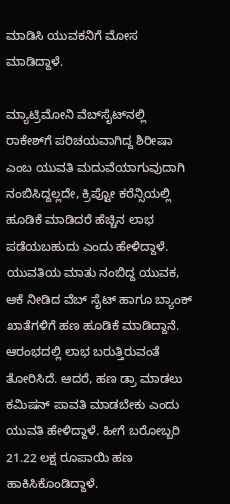ಮಾಡಿಸಿ ಯುವಕನಿಗೆ ಮೋಸ ಮಾಡಿದ್ದಾಳೆ.

ಮ್ಯಾಟ್ರಿಮೋನಿ ವೆಬ್‌ಸೈಟ್‌ನಲ್ಲಿ ರಾಕೇಶ್‌ಗೆ ಪರಿಚಯವಾಗಿದ್ದ ಶಿರೀಷಾ ಎಂಬ ಯುವತಿ ಮದುವೆಯಾಗುವುದಾಗಿ ನಂಬಿಸಿದ್ದಲ್ಲದೇ, ಕ್ರಿಪ್ಟೋ ಕರೆನ್ಸಿಯಲ್ಲಿ ಹೂಡಿಕೆ ಮಾಡಿದರೆ ಹೆಚ್ಚಿನ ಲಾಭ ಪಡೆಯಬಹುದು ಎಂದು ಹೇಳಿದ್ದಾಳೆ. ಯುವತಿಯ ಮಾತು ನಂಬಿದ್ದ ಯುವಕ, ಆಕೆ ನೀಡಿದ ವೆಬ್ ಸೈಟ್ ಹಾಗೂ ಬ್ಯಾಂಕ್ ಖಾತೆಗಳಿಗೆ ಹಣ ಹೂಡಿಕೆ ಮಾಡಿದ್ದಾನೆ. ಆರಂಭದಲ್ಲಿ ಲಾಭ ಬರುತ್ತಿರುವಂತೆ ತೋರಿಸಿದೆ. ಆದರೆ, ಹಣ ಡ್ರಾ ಮಾಡಲು ಕಮಿಷನ್ ಪಾವತಿ ಮಾಡಬೇಕು ಎಂದು ಯುವತಿ ಹೇಳಿದ್ದಾಳೆ. ಹೀಗೆ ಬರೋಬ್ಬರಿ 21.22 ಲಕ್ಷ ರೂಪಾಯಿ ಹಣ ಹಾಕಿಸಿಕೊಂಡಿದ್ದಾಳೆ.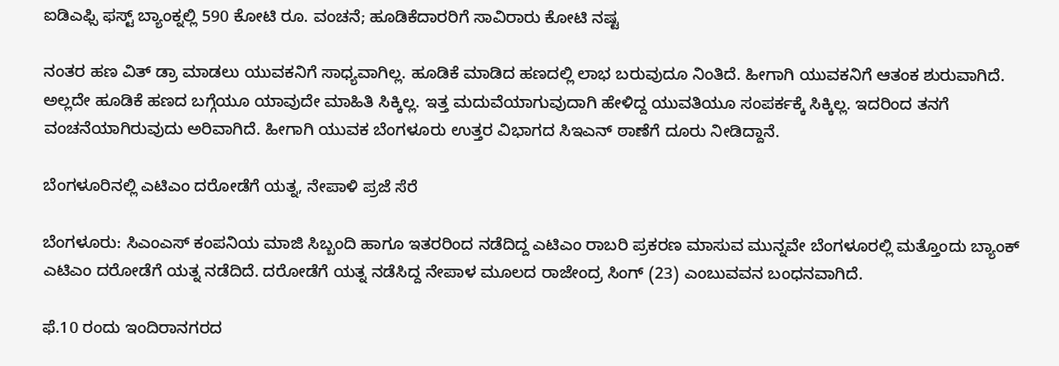ಐಡಿಎಫ್ಸಿ ಫಸ್ಟ್ ಬ್ಯಾಂಕ್ನಲ್ಲಿ 590 ಕೋಟಿ ರೂ. ವಂಚನೆ; ಹೂಡಿಕೆದಾರರಿಗೆ ಸಾವಿರಾರು ಕೋಟಿ ನಷ್ಟ

ನಂತರ ಹಣ ವಿತ್‌ ಡ್ರಾ ಮಾಡಲು ಯುವಕನಿಗೆ ಸಾಧ್ಯವಾಗಿಲ್ಲ. ಹೂಡಿಕೆ ಮಾಡಿದ ಹಣದಲ್ಲಿ ಲಾಭ ಬರುವುದೂ ನಿಂತಿದೆ. ಹೀಗಾಗಿ ಯುವಕನಿಗೆ ಆತಂಕ ಶುರುವಾಗಿದೆ. ಅಲ್ಲದೇ ಹೂಡಿಕೆ ಹಣದ ಬಗ್ಗೆಯೂ ಯಾವುದೇ ಮಾಹಿತಿ ಸಿಕ್ಕಿಲ್ಲ. ಇತ್ತ ಮದುವೆಯಾಗುವುದಾಗಿ ಹೇಳಿದ್ದ ಯುವತಿಯೂ ಸಂಪರ್ಕಕ್ಕೆ ಸಿಕ್ಕಿಲ್ಲ. ಇದರಿಂದ ತನಗೆ ವಂಚನೆಯಾಗಿರುವುದು ಅರಿವಾಗಿದೆ. ಹೀಗಾಗಿ ಯುವಕ ಬೆಂಗಳೂರು ಉತ್ತರ ವಿಭಾಗದ ಸಿಇಎನ್ ಠಾಣೆಗೆ ದೂರು ನೀಡಿದ್ದಾನೆ.

ಬೆಂಗಳೂರಿನಲ್ಲಿ ಎಟಿಎಂ ದರೋಡೆಗೆ ಯತ್ನ, ನೇಪಾಳಿ ಪ್ರಜೆ ಸೆರೆ

ಬೆಂಗಳೂರು: ಸಿಎಂಎಸ್ ಕಂಪನಿಯ ಮಾಜಿ ಸಿಬ್ಬಂದಿ ಹಾಗೂ ಇತರರಿಂದ ನಡೆದಿದ್ದ ಎಟಿಎಂ ರಾಬರಿ ಪ್ರಕರಣ ಮಾಸುವ ಮುನ್ನವೇ ಬೆಂಗಳೂರಲ್ಲಿ ಮತ್ತೊಂದು ಬ್ಯಾಂಕ್‌ ಎಟಿಎಂ ದರೋಡೆಗೆ ಯತ್ನ ನಡೆದಿದೆ. ದರೋಡೆಗೆ ಯತ್ನ ನಡೆಸಿದ್ದ ನೇಪಾಳ ಮೂಲದ ರಾಜೇಂದ್ರ ಸಿಂಗ್ (23) ಎಂಬುವವನ ಬಂಧನವಾಗಿದೆ.

ಫೆ.10 ರಂದು ಇಂದಿರಾನಗರದ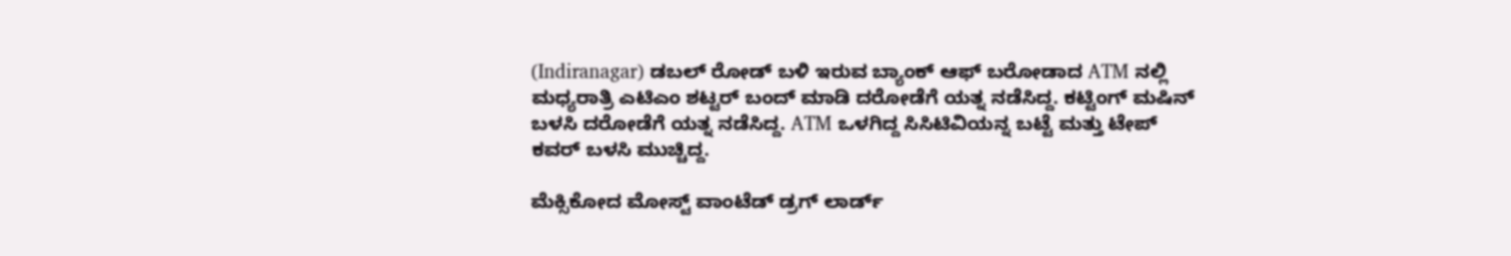(Indiranagar) ಡಬಲ್ ರೋಡ್ ಬಳಿ ಇರುವ ಬ್ಯಾಂಕ್ ಆಫ್ ಬರೋಡಾದ ATM ನಲ್ಲಿ ಮಧ್ಯರಾತ್ರಿ ಎಟಿಎಂ ಶಟ್ಟರ್ ಬಂದ್ ಮಾಡಿ ದರೋಡೆಗೆ ಯತ್ನ ನಡೆಸಿದ್ದ. ಕಟ್ಟಿಂಗ್ ಮಷಿನ್ ಬಳಸಿ ದರೋಡೆಗೆ ಯತ್ನ ನಡೆಸಿದ್ದ. ATM ಒಳಗಿದ್ದ ಸಿಸಿಟಿವಿಯನ್ನ ಬಟ್ಟೆ ಮತ್ತು ಟೇಪ್‌ ಕವರ್ ಬಳಸಿ ಮುಚ್ಚಿದ್ದ.

ಮೆಕ್ಸಿಕೋದ ಮೋಸ್ಟ್ ವಾಂಟೆಡ್ ಡ್ರಗ್ ಲಾರ್ಡ್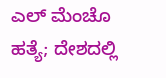ಎಲ್ ಮೆಂಚೊ ಹತ್ಯೆ; ದೇಶದಲ್ಲಿ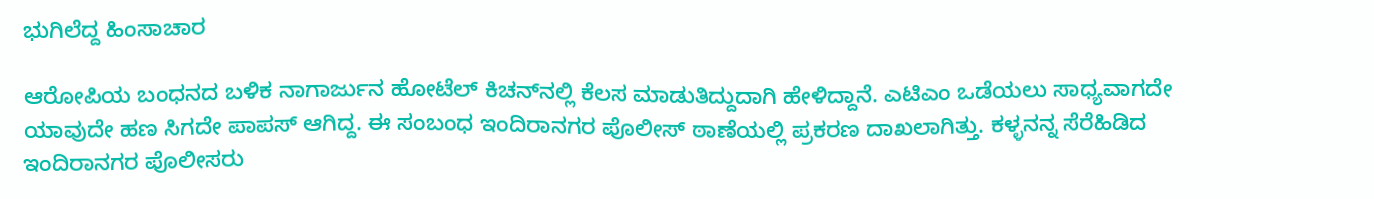ಭುಗಿಲೆದ್ದ ಹಿಂಸಾಚಾರ

ಆರೋಪಿಯ ಬಂಧನದ ಬಳಿಕ ನಾಗಾರ್ಜುನ ಹೋಟೆಲ್ ಕಿಚನ್‌ನಲ್ಲಿ ಕೆಲಸ ಮಾಡುತಿದ್ದುದಾಗಿ ಹೇಳಿದ್ದಾನೆ. ಎಟಿಎಂ ಒಡೆಯಲು ಸಾಧ್ಯವಾಗದೇ ಯಾವುದೇ ಹಣ ಸಿಗದೇ ಪಾಪಸ್ ಆಗಿದ್ದ. ಈ ಸಂಬಂಧ ಇಂದಿರಾನಗರ ಪೊಲೀಸ್ ಠಾಣೆಯಲ್ಲಿ ಪ್ರಕರಣ ದಾಖಲಾಗಿತ್ತು. ಕಳ್ಳನನ್ನ ಸೆರೆಹಿಡಿದ ಇಂದಿರಾನಗರ ಪೊಲೀಸರು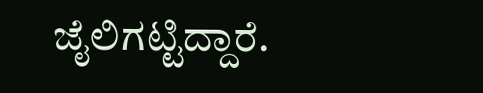ಜೈಲಿಗಟ್ಟಿದ್ದಾರೆ.